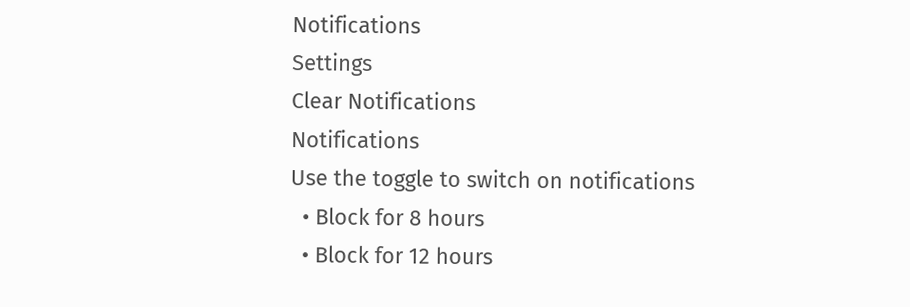Notifications
Settings
Clear Notifications
Notifications
Use the toggle to switch on notifications
  • Block for 8 hours
  • Block for 12 hours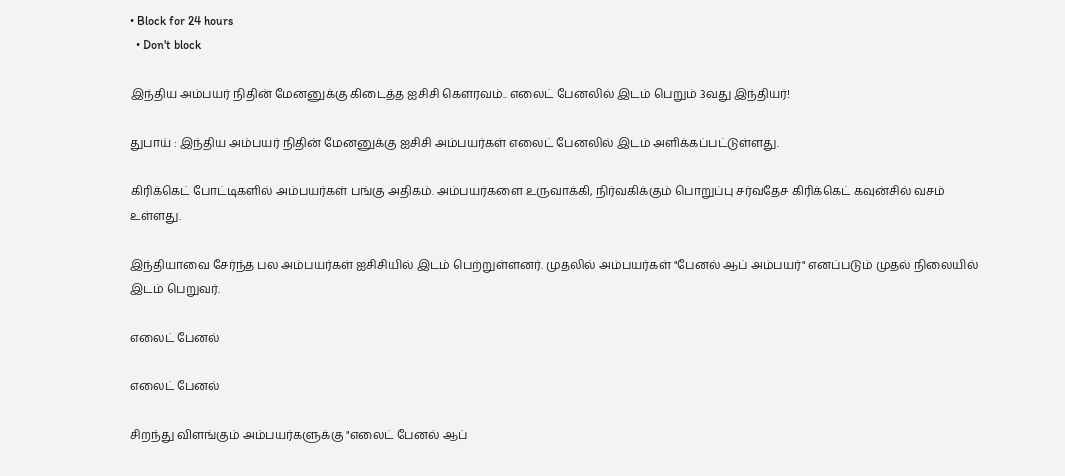• Block for 24 hours
  • Don't block

இந்திய அம்பயர் நிதின் மேனனுக்கு கிடைத்த ஐசிசி கௌரவம்.. எலைட் பேனலில் இடம் பெறும் 3வது இந்தியர்!

துபாய் : இந்திய அம்பயர் நிதின் மேனனுக்கு ஐசிசி அம்பயர்கள் எலைட் பேனலில் இடம் அளிக்கப்பட்டுள்ளது.

கிரிக்கெட் போட்டிகளில் அம்பயர்கள் பங்கு அதிகம். அம்பயர்களை உருவாக்கி, நிர்வகிக்கும் பொறுப்பு சர்வதேச கிரிக்கெட் கவுன்சில் வசம் உள்ளது.

இந்தியாவை சேர்ந்த பல அம்பயர்கள் ஐசிசியில் இடம் பெற்றுள்ளனர். முதலில் அம்பயர்கள் "பேனல் ஆப் அம்பயர்" எனப்படும் முதல் நிலையில் இடம் பெறுவர்.

எலைட் பேனல்

எலைட் பேனல்

சிறந்து விளங்கும் அம்பயர்களுக்கு "எலைட் பேனல் ஆப்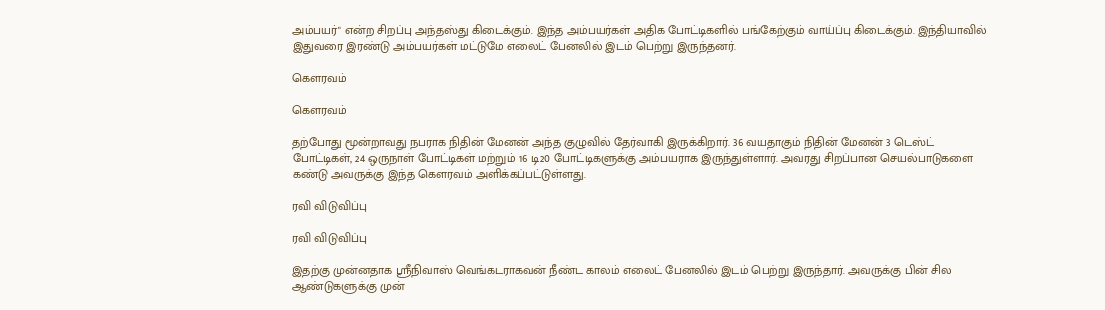அம்பயர்" என்ற சிறப்பு அந்தஸ்து கிடைக்கும். இந்த அம்பயர்கள் அதிக போட்டிகளில் பங்கேற்கும் வாய்ப்பு கிடைக்கும். இந்தியாவில் இதுவரை இரண்டு அம்பயர்கள் மட்டுமே எலைட் பேனலில் இடம் பெற்று இருந்தனர்.

கௌரவம்

கௌரவம்

தற்போது மூன்றாவது நபராக நிதின் மேனன் அந்த குழுவில் தேர்வாகி இருக்கிறார். 36 வயதாகும் நிதின் மேனன் 3 டெஸ்ட் போட்டிகள், 24 ஒருநாள் போட்டிகள் மற்றும் 16 டி20 போட்டிகளுக்கு அம்பயராக இருந்துள்ளார். அவரது சிறப்பான செயல்பாடுகளை கண்டு அவருக்கு இந்த கௌரவம் அளிக்கப்பட்டுள்ளது.

ரவி விடுவிப்பு

ரவி விடுவிப்பு

இதற்கு முன்னதாக ஸ்ரீநிவாஸ் வெங்கடராகவன் நீண்ட காலம் எலைட் பேனலில் இடம் பெற்று இருந்தார். அவருக்கு பின் சில ஆண்டுகளுக்கு முன்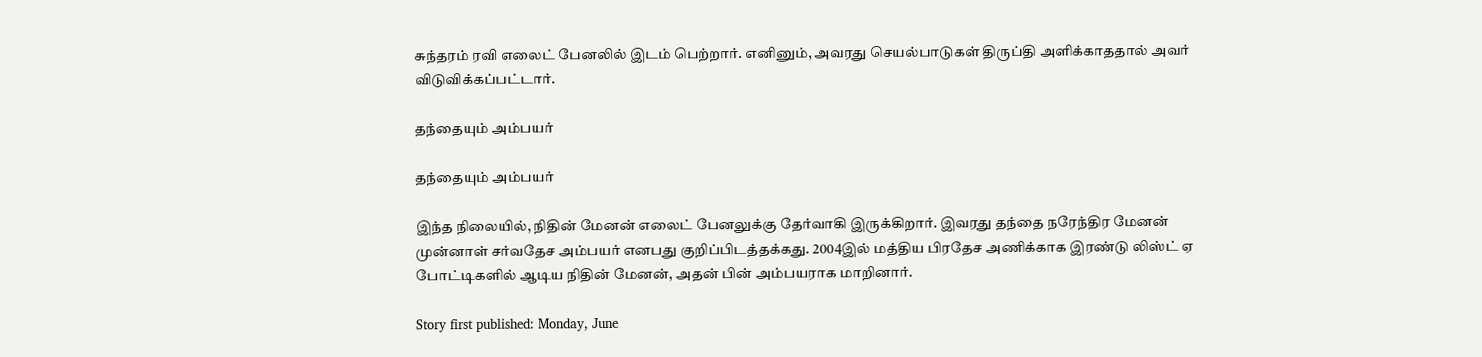சுந்தரம் ரவி எலைட் பேனலில் இடம் பெற்றார். எனினும், அவரது செயல்பாடுகள் திருப்தி அளிக்காததால் அவர் விடுவிக்கப்பட்டார்.

தந்தையும் அம்பயர்

தந்தையும் அம்பயர்

இந்த நிலையில், நிதின் மேனன் எலைட் பேனலுக்கு தேர்வாகி இருக்கிறார். இவரது தந்தை நரேந்திர மேனன் முன்னாள் சர்வதேச அம்பயர் எனபது குறிப்பிடத்தக்கது. 2004இல் மத்திய பிரதேச அணிக்காக இரண்டு லிஸ்ட் ஏ போட்டிகளில் ஆடிய நிதின் மேனன், அதன் பின் அம்பயராக மாறினார்.

Story first published: Monday, June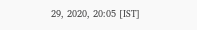29, 2020, 20:05 [IST]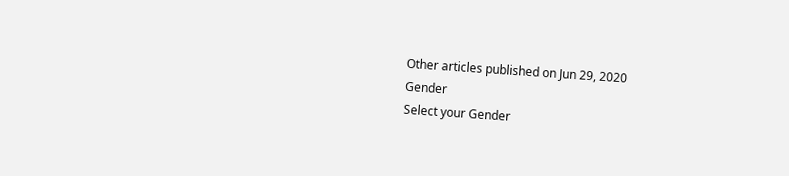Other articles published on Jun 29, 2020
Gender
Select your Gender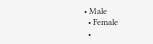• Male
  • Female
  •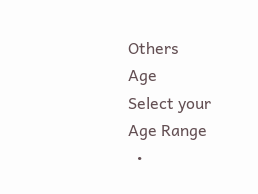Others
Age
Select your Age Range
  •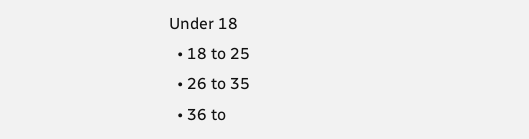Under 18
  • 18 to 25
  • 26 to 35
  • 36 to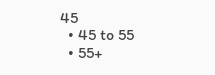45
  • 45 to 55
  • 55+